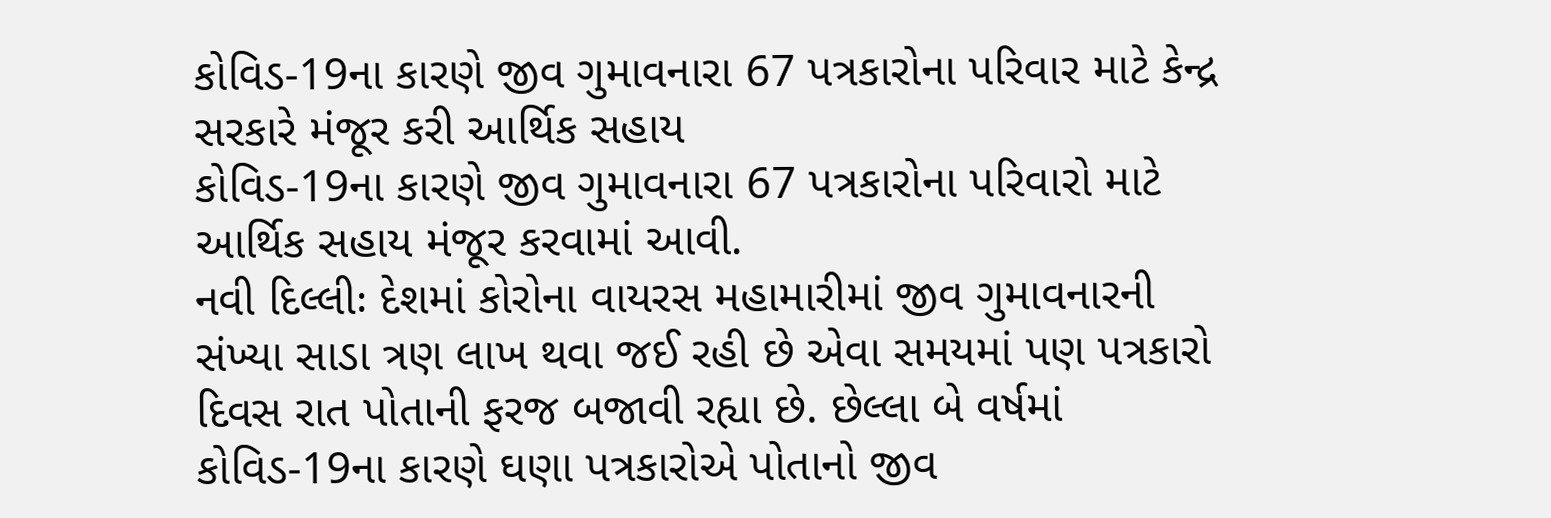કોવિડ-19ના કારણે જીવ ગુમાવનારા 67 પત્રકારોના પરિવાર માટે કેન્દ્ર સરકારે મંજૂર કરી આર્થિક સહાય
કોવિડ-19ના કારણે જીવ ગુમાવનારા 67 પત્રકારોના પરિવારો માટે આર્થિક સહાય મંજૂર કરવામાં આવી.
નવી દિલ્લીઃ દેશમાં કોરોના વાયરસ મહામારીમાં જીવ ગુમાવનારની સંખ્યા સાડા ત્રણ લાખ થવા જઈ રહી છે એવા સમયમાં પણ પત્રકારો દિવસ રાત પોતાની ફરજ બજાવી રહ્યા છે. છેલ્લા બે વર્ષમાં કોવિડ-19ના કારણે ઘણા પત્રકારોએ પોતાનો જીવ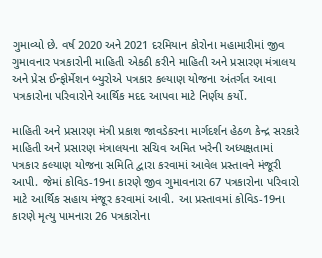ગુમાવ્યો છે. વર્ષ 2020 અને 2021 દરમિયાન કોરોના મહામારીમાં જીવ ગુમાવનાર પત્રકારોની માહિતી એકઠી કરીને માહિતી અને પ્રસારણ મંત્રાલય અને પ્રેસ ઈન્ફોર્મેશન બ્યુરોએ પત્રકાર કલ્યાણ યોજના અંતર્ગત આવા પત્રકારોના પરિવારોને આર્થિક મદદ આપવા માટે નિર્ણય કર્યો.

માહિતી અને પ્રસારણ મંત્રી પ્રકાશ જાવડેકરના માર્ગદર્શન હેઠળ કેન્દ્ર સરકારે માહિતી અને પ્રસારણ મંત્રાલયના સચિવ અમિત ખરેની અધ્યક્ષતામાં પત્રકાર કલ્યાણ યોજના સમિતિ દ્વારા કરવામાં આવેલ પ્રસ્તાવને મંજૂરી આપી. જેમાં કોવિડ-19ના કારણે જીવ ગુમાવનારા 67 પત્રકારોના પરિવારો માટે આર્થિક સહાય મંજૂર કરવામાં આવી. આ પ્રસ્તાવમાં કોવિડ-19ના કારણે મૃત્યુ પામનારા 26 પત્રકારોના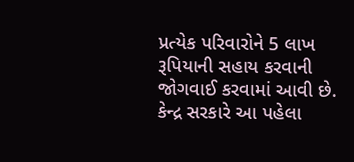પ્રત્યેક પરિવારોને 5 લાખ રૂપિયાની સહાય કરવાની જોગવાઈ કરવામાં આવી છે. કેન્દ્ર સરકારે આ પહેલા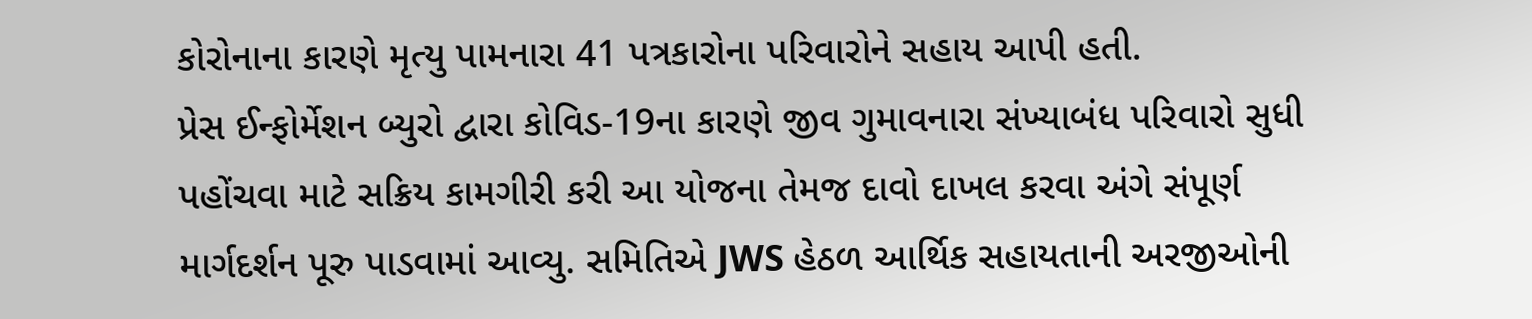કોરોનાના કારણે મૃત્યુ પામનારા 41 પત્રકારોના પરિવારોને સહાય આપી હતી.
પ્રેસ ઈન્ફોર્મેશન બ્યુરો દ્વારા કોવિડ-19ના કારણે જીવ ગુમાવનારા સંખ્યાબંધ પરિવારો સુધી પહોંચવા માટે સક્રિય કામગીરી કરી આ યોજના તેમજ દાવો દાખલ કરવા અંગે સંપૂર્ણ માર્ગદર્શન પૂરુ પાડવામાં આવ્યુ. સમિતિએ JWS હેઠળ આર્થિક સહાયતાની અરજીઓની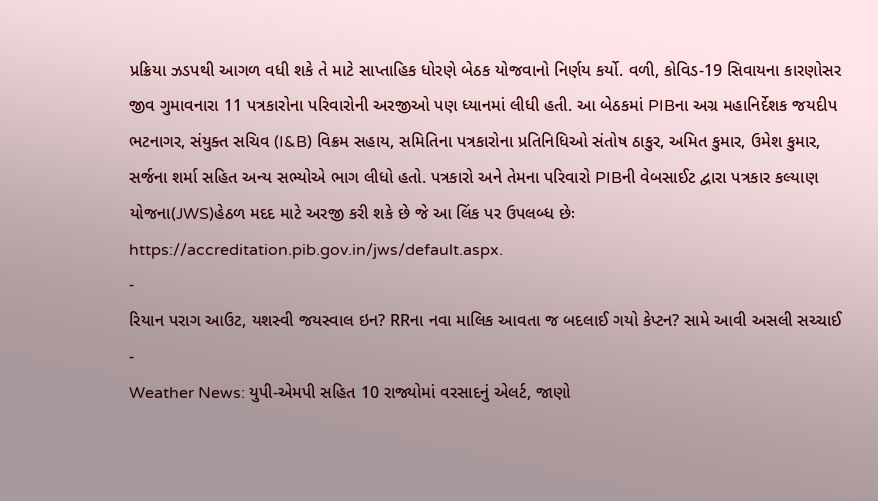પ્રક્રિયા ઝડપથી આગળ વધી શકે તે માટે સાપ્તાહિક ધોરણે બેઠક યોજવાનો નિર્ણય કર્યો. વળી, કોવિડ-19 સિવાયના કારણોસર જીવ ગુમાવનારા 11 પત્રકારોના પરિવારોની અરજીઓ પણ ધ્યાનમાં લીધી હતી. આ બેઠકમાં PIBના અગ્ર મહાનિર્દેશક જયદીપ ભટનાગર, સંયુક્ત સચિવ (I&B) વિક્રમ સહાય, સમિતિના પત્રકારોના પ્રતિનિધિઓ સંતોષ ઠાકુર, અમિત કુમાર, ઉમેશ કુમાર, સર્જના શર્મા સહિત અન્ય સભ્યોએ ભાગ લીધો હતો. પત્રકારો અને તેમના પરિવારો PIBની વેબસાઈટ દ્વારા પત્રકાર કલ્યાણ યોજના(JWS)હેઠળ મદદ માટે અરજી કરી શકે છે જે આ લિંક પર ઉપલબ્ધ છેઃ https://accreditation.pib.gov.in/jws/default.aspx.
-
રિયાન પરાગ આઉટ, યશસ્વી જયસ્વાલ ઇન? RRના નવા માલિક આવતા જ બદલાઈ ગયો કેપ્ટન? સામે આવી અસલી સચ્ચાઈ -
Weather News: યુપી-એમપી સહિત 10 રાજ્યોમાં વરસાદનું એલર્ટ, જાણો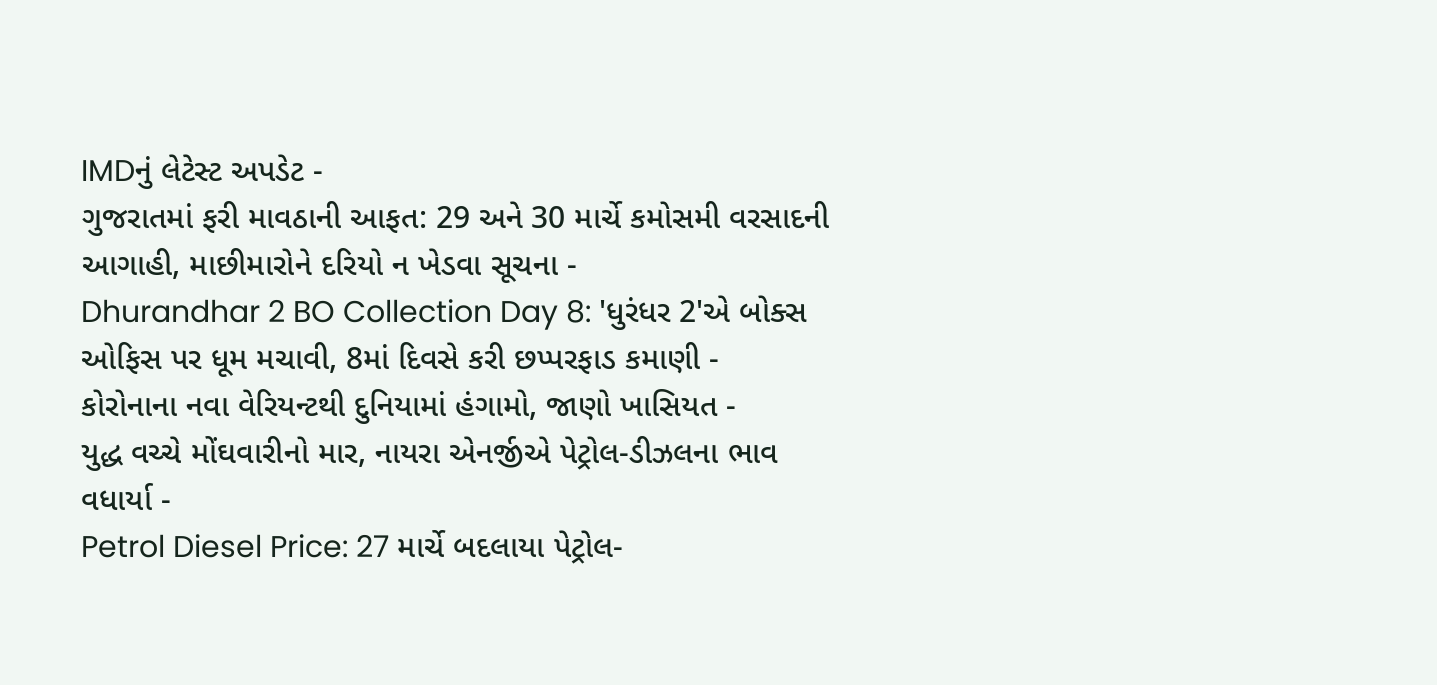IMDનું લેટેસ્ટ અપડેટ -
ગુજરાતમાં ફરી માવઠાની આફત: 29 અને 30 માર્ચે કમોસમી વરસાદની આગાહી, માછીમારોને દરિયો ન ખેડવા સૂચના -
Dhurandhar 2 BO Collection Day 8: 'ધુરંધર 2'એ બોક્સ ઓફિસ પર ધૂમ મચાવી, 8માં દિવસે કરી છપ્પરફાડ કમાણી -
કોરોનાના નવા વેરિયન્ટથી દુનિયામાં હંગામો, જાણો ખાસિયત -
યુદ્ધ વચ્ચે મોંઘવારીનો માર, નાયરા એનર્જીએ પેટ્રોલ-ડીઝલના ભાવ વધાર્યા -
Petrol Diesel Price: 27 માર્ચે બદલાયા પેટ્રોલ-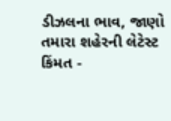ડીઝલના ભાવ, જાણો તમારા શહેરની લેટેસ્ટ કિંમત -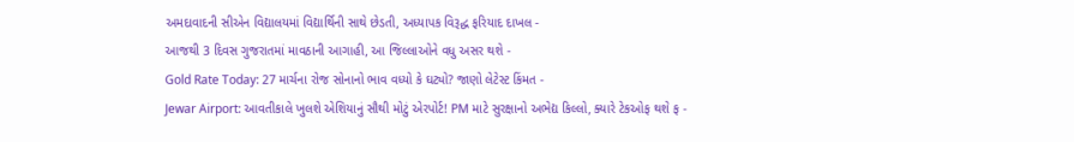અમદાવાદની સીએન વિદ્યાલયમાં વિદ્યાર્થિની સાથે છેડતી, અધ્યાપક વિરૂદ્ધ ફરિયાદ દાખલ -
આજથી 3 દિવસ ગુજરાતમાં માવઠાની આગાહી, આ જિલ્લાઓને વધુ અસર થશે -
Gold Rate Today: 27 માર્ચના રોજ સોનાનો ભાવ વધ્યો કે ઘટ્યો? જાણો લેટેસ્ટ કિંમત -
Jewar Airport: આવતીકાલે ખુલશે એશિયાનું સૌથી મોટું એરપોર્ટ! PM માટે સુરક્ષાનો અભેદ્ય કિલ્લો, ક્યારે ટેકઓફ થશે ફ -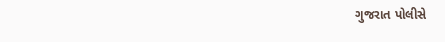ગુજરાત પોલીસે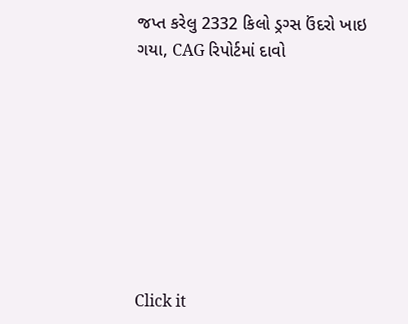જપ્ત કરેલુ 2332 કિલો ડ્રગ્સ ઉંદરો ખાઇ ગયા, CAG રિપોર્ટમાં દાવો








Click it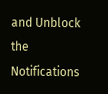and Unblock the Notifications